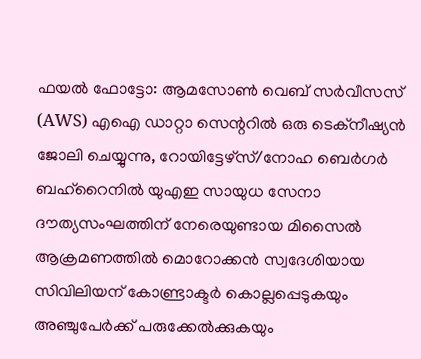ഫയൽ ഫോട്ടോ: ആമസോൺ വെബ് സർവീസസ് (AWS) എഐ ഡാറ്റാ സെന്ററിൽ ഒരു ടെക്നീഷ്യൻ ജോലി ചെയ്യുന്നു, റോയിട്ടേഴ്സ്/നോഹ ബെർഗർ
ബഹ്റൈനിൽ യുഎഇ സായുധ സേനാ ദൗത്യസംഘത്തിന് നേരെയുണ്ടായ മിസൈൽ ആക്രമണത്തിൽ മൊറോക്കൻ സ്വദേശിയായ സിവിലിയന് കോണ്ട്രാക്ടർ കൊല്ലപ്പെടുകയും അഞ്ചുപേർക്ക് പരുക്കേൽക്കുകയും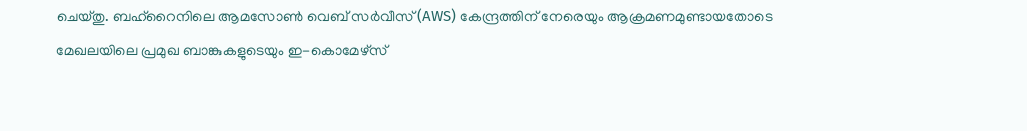ചെയ്തു. ബഹ്റൈനിലെ ആമസോൺ വെബ് സർവീസ് (AWS) കേന്ദ്രത്തിന് നേരെയും ആക്രമണമുണ്ടായതോടെ മേഖലയിലെ പ്രമുഖ ബാങ്കുകളുടെയും ഇ-കൊമേഴ്സ്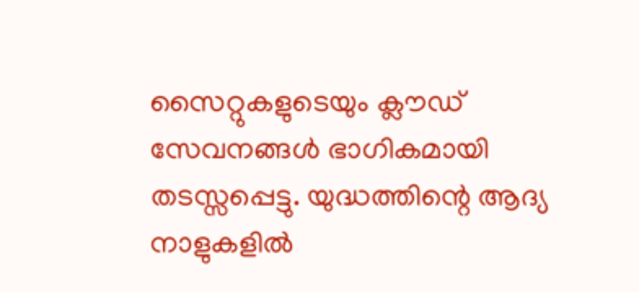സൈറ്റുകളുടെയും ക്ലൗഡ് സേവനങ്ങൾ ഭാഗികമായി തടസ്സപ്പെട്ടു. യുദ്ധത്തിന്റെ ആദ്യ നാളുകളിൽ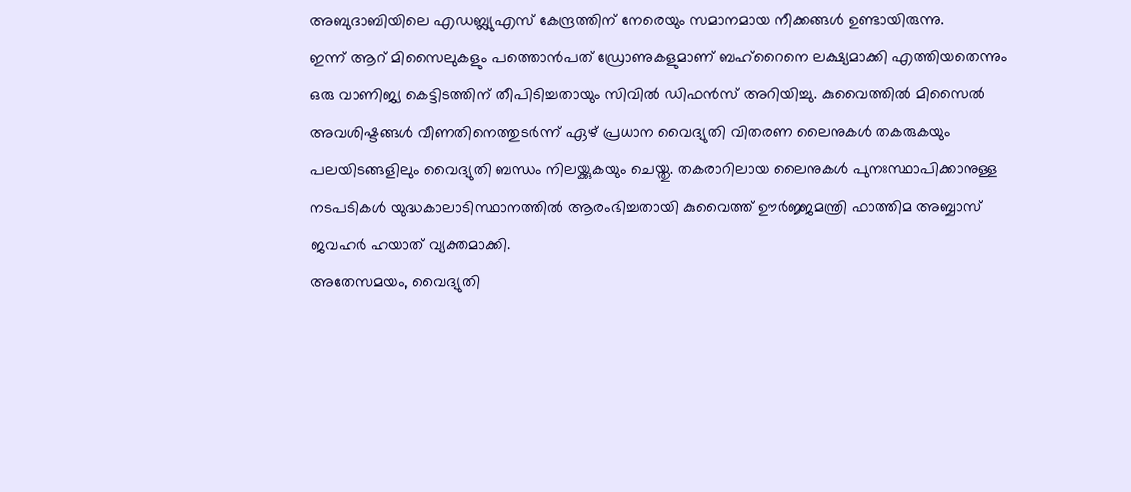അബുദാബിയിലെ എഡബ്ല്യുഎസ് കേന്ദ്രത്തിന് നേരെയും സമാനമായ നീക്കങ്ങൾ ഉണ്ടായിരുന്നു.
ഇന്ന് ആറ് മിസൈലുകളും പത്തൊൻപത് ഡ്രോണുകളുമാണ് ബഹ്റൈനെ ലക്ഷ്യമാക്കി എത്തിയതെന്നും ഒരു വാണിജ്യ കെട്ടിടത്തിന് തീപിടിച്ചതായും സിവിൽ ഡിഫൻസ് അറിയിച്ചു. കുവൈത്തിൽ മിസൈൽ അവശിഷ്ടങ്ങൾ വീണതിനെത്തുടർന്ന് ഏഴ് പ്രധാന വൈദ്യുതി വിതരണ ലൈനുകൾ തകരുകയും പലയിടങ്ങളിലും വൈദ്യുതി ബന്ധം നിലയ്ക്കുകയും ചെയ്തു. തകരാറിലായ ലൈനുകൾ പുനഃസ്ഥാപിക്കാനുള്ള നടപടികൾ യുദ്ധകാലാടിസ്ഥാനത്തിൽ ആരംഭിച്ചതായി കുവൈത്ത് ഊർജ്ജമന്ത്രി ഫാത്തിമ അബ്ബാസ് ജവഹർ ഹയാത് വ്യക്തമാക്കി.
അതേസമയം, വൈദ്യുതി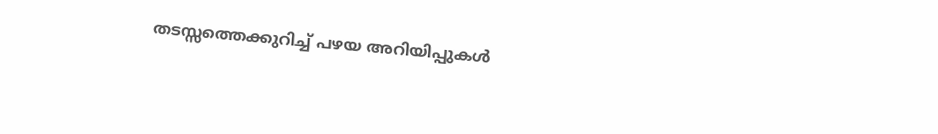തടസ്സത്തെക്കുറിച്ച് പഴയ അറിയിപ്പുകൾ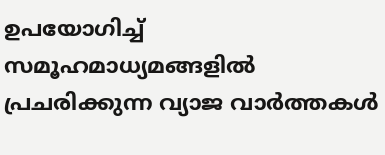ഉപയോഗിച്ച് സമൂഹമാധ്യമങ്ങളിൽ പ്രചരിക്കുന്ന വ്യാജ വാർത്തകൾ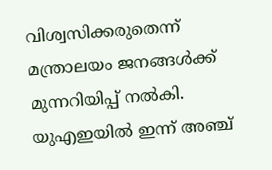വിശ്വസിക്കരുതെന്ന് മന്ത്രാലയം ജനങ്ങൾക്ക് മുന്നറിയിപ്പ് നൽകി. യുഎഇയിൽ ഇന്ന് അഞ്ച്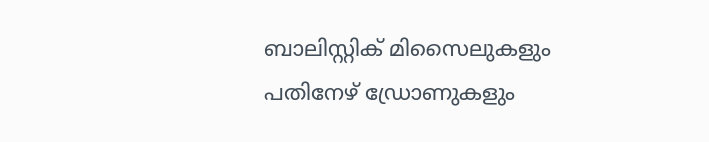ബാലിസ്റ്റിക് മിസൈലുകളും പതിനേഴ് ഡ്രോണുകളും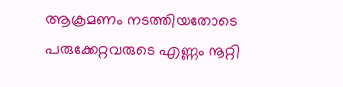ആക്രമണം നടത്തിയതോടെ പരുക്കേറ്റവരുടെ എണ്ണം നൂറ്റി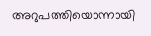അറുപത്തിയൊന്നായി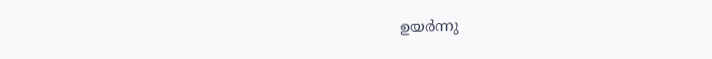ഉയർന്നു